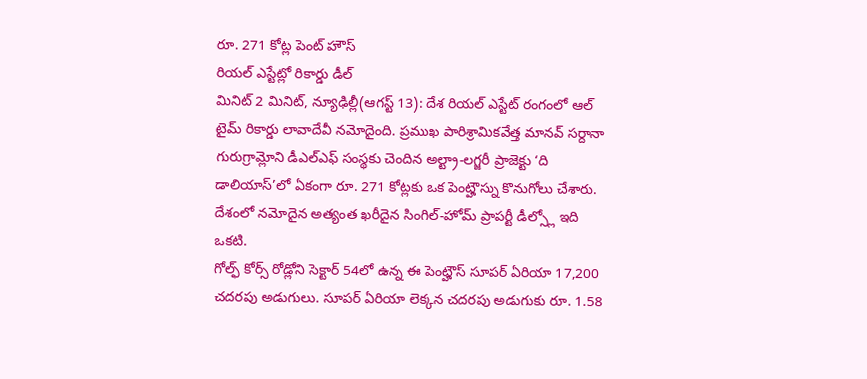రూ. 271 కోట్ల పెంట్ హౌస్
రియల్ ఎస్టేట్లో రికార్డు డీల్
మినిట్ 2 మినిట్, న్యూఢిల్లీ(ఆగస్ట్ 13): దేశ రియల్ ఎస్టేట్ రంగంలో ఆల్ టైమ్ రికార్డు లావాదేవీ నమోదైంది. ప్రముఖ పారిశ్రామికవేత్త మానవ్ సర్దానా గురుగ్రామ్లోని డీఎల్ఎఫ్ సంస్థకు చెందిన అల్ట్రా-లగ్జరీ ప్రాజెక్టు ‘ది డాలియాస్’లో ఏకంగా రూ. 271 కోట్లకు ఒక పెంట్హౌస్ను కొనుగోలు చేశారు. దేశంలో నమోదైన అత్యంత ఖరీదైన సింగిల్-హోమ్ ప్రాపర్టీ డీల్స్లో ఇది ఒకటి.
గోల్ఫ్ కోర్స్ రోడ్లోని సెక్టార్ 54లో ఉన్న ఈ పెంట్హౌస్ సూపర్ ఏరియా 17,200 చదరపు అడుగులు. సూపర్ ఏరియా లెక్కన చదరపు అడుగుకు రూ. 1.58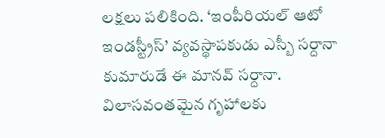లక్షలు పలికింది. ‘ఇంపీరియల్ ఆటో ఇండస్ట్రీస్’ వ్యవస్థాపకుడు ఎస్బీ సర్దానా కుమారుడే ఈ మానవ్ సర్దానా. విలాసవంతమైన గృహాలకు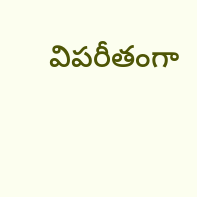విపరీతంగా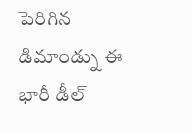పెరిగిన డిమాండ్ను ఈ భారీ డీల్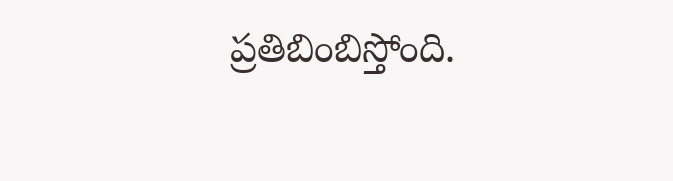ప్రతిబింబిస్తోంది.